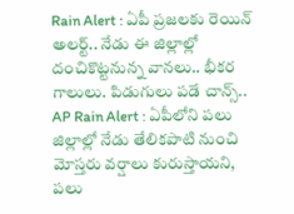Rain Alert : ఏపీ ప్రజలకు రెయిన్ అలర్ట్.. నేడు ఈ జిల్లాల్లో దంచికొట్టనున్న వానలు.. భీకర గాలులు. పిడుగులు పడే చాన్స్..
AP Rain Alert : ఏపీలోని పలు జిల్లాల్లో నేడు తేలికపాటి నుంచి మోస్తరు వర్షాలు కురుస్తాయని, పలు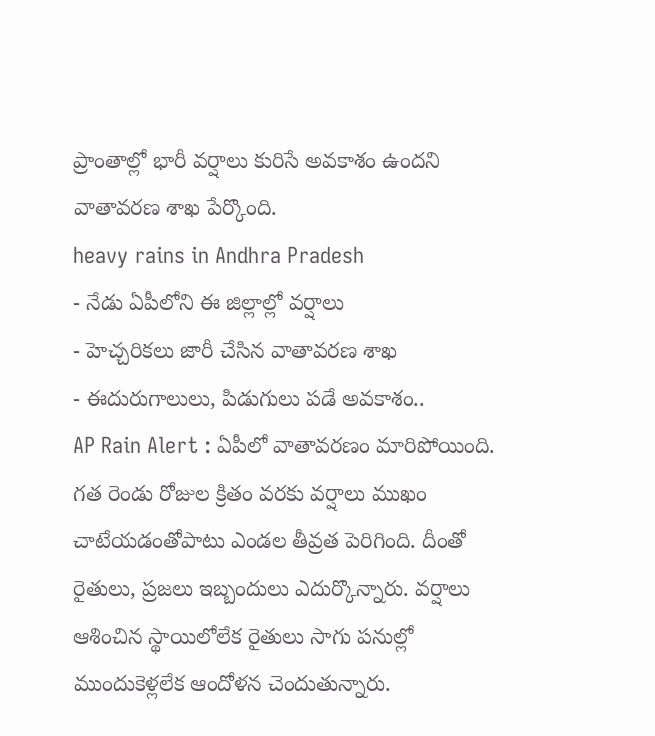ప్రాంతాల్లో భారీ వర్షాలు కురిసే అవకాశం ఉందని వాతావరణ శాఖ పేర్కొంది.
heavy rains in Andhra Pradesh
- నేడు ఏపీలోని ఈ జిల్లాల్లో వర్షాలు
- హెచ్చరికలు జారీ చేసిన వాతావరణ శాఖ
- ఈదురుగాలులు, పిడుగులు పడే అవకాశం..
AP Rain Alert : ఏపీలో వాతావరణం మారిపోయింది. గత రెండు రోజుల క్రితం వరకు వర్షాలు ముఖం చాటేయడంతోపాటు ఎండల తీవ్రత పెరిగింది. దీంతో రైతులు, ప్రజలు ఇబ్బందులు ఎదుర్కొన్నారు. వర్షాలు ఆశించిన స్థాయిలోలేక రైతులు సాగు పనుల్లో ముందుకెళ్లలేక ఆందోళన చెందుతున్నారు.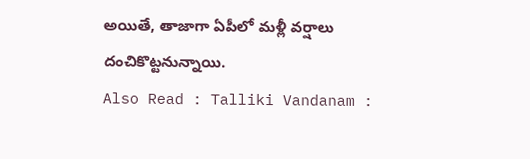అయితే, తాజాగా ఏపీలో మళ్లీ వర్షాలు దంచికొట్టనున్నాయి.
Also Read : Talliki Vandanam :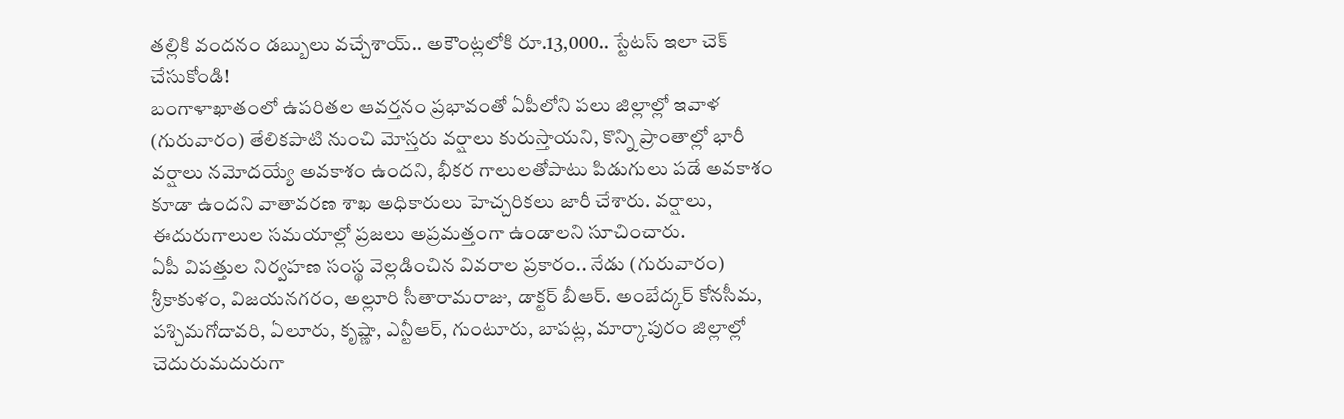తల్లికి వందనం డబ్బులు వచ్చేశాయ్.. అకౌంట్లలోకి రూ.13,000.. స్టేటస్ ఇలా చెక్ చేసుకోండి!
బంగాళాఖాతంలో ఉపరితల ఆవర్తనం ప్రభావంతో ఏపీలోని పలు జిల్లాల్లో ఇవాళ (గురువారం) తేలికపాటి నుంచి మోస్తరు వర్షాలు కురుస్తాయని, కొన్ని ప్రాంతాల్లో భారీ వర్షాలు నమోదయ్యే అవకాశం ఉందని, భీకర గాలులతోపాటు పిడుగులు పడే అవకాశం కూడా ఉందని వాతావరణ శాఖ అధికారులు హెచ్చరికలు జారీ చేశారు. వర్షాలు, ఈదురుగాలుల సమయాల్లో ప్రజలు అప్రమత్తంగా ఉండాలని సూచించారు.
ఏపీ విపత్తుల నిర్వహణ సంస్థ వెల్లడించిన వివరాల ప్రకారం.. నేడు (గురువారం) శ్రీకాకుళం, విజయనగరం, అల్లూరి సీతారామరాజు, డాక్టర్ బీఆర్. అంబేద్కర్ కోనసీమ, పశ్చిమగోదావరి, ఏలూరు, కృష్ణా, ఎన్టీఆర్, గుంటూరు, బాపట్ల, మార్కాపురం జిల్లాల్లో చెదురుమదురుగా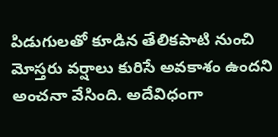పిడుగులతో కూడిన తేలికపాటి నుంచి మోస్తరు వర్షాలు కురిసే అవకాశం ఉందని అంచనా వేసింది. అదేవిధంగా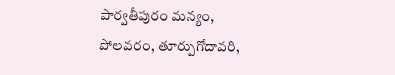పార్వతీపురం మన్యం, పోలవరం, తూర్పుగోదావరి,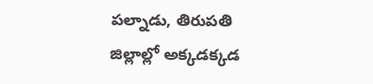పల్నాడు, తిరుపతి జిల్లాల్లో అక్కడక్కడ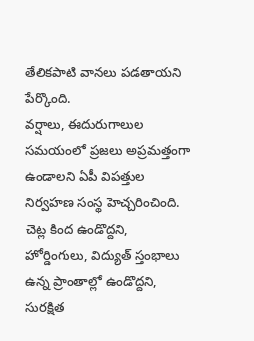తేలికపాటి వానలు పడతాయని పేర్కొంది.
వర్షాలు, ఈదురుగాలుల సమయంలో ప్రజలు అప్రమత్తంగా ఉండాలని ఏపీ విపత్తుల నిర్వహణ సంస్థ హెచ్చరించింది. చెట్ల కింద ఉండొద్దని, హోర్డింగులు, విద్యుత్ స్తంభాలు ఉన్న ప్రాంతాల్లో ఉండొద్దని, సురక్షిత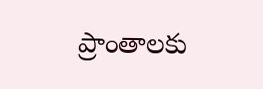ప్రాంతాలకు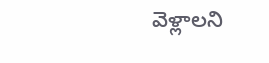వెళ్లాలని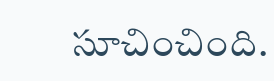సూచించింది.